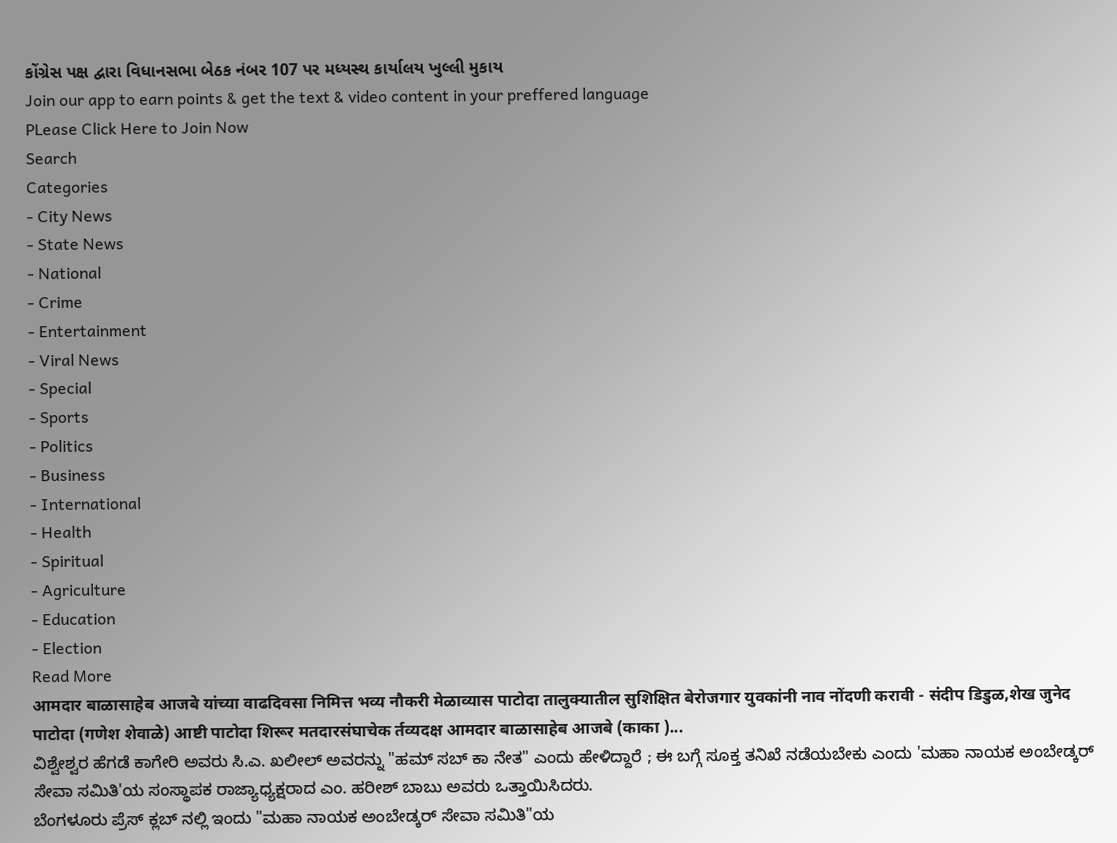કોંગ્રેસ પક્ષ દ્વારા વિધાનસભા બેઠક નંબર 107 પર મધ્યસ્થ કાર્યાલય ખુલ્લી મુકાય
Join our app to earn points & get the text & video content in your preffered language
PLease Click Here to Join Now
Search
Categories
- City News
- State News
- National
- Crime
- Entertainment
- Viral News
- Special
- Sports
- Politics
- Business
- International
- Health
- Spiritual
- Agriculture
- Education
- Election
Read More
आमदार बाळासाहेब आजबे यांच्या वाढदिवसा निमित्त भव्य नौकरी मेळाव्यास पाटोदा तालुक्यातील सुशिक्षित बेरोजगार युवकांनी नाव नोंदणी करावी - संदीप डिडुळ,शेख जुनेद
पाटोदा (गणेश शेवाळे) आष्टी पाटोदा शिरूर मतदारसंघाचेक र्तव्यदक्ष आमदार बाळासाहेब आजबे (काका )...
ವಿಶ್ವೇಶ್ವರ ಹೆಗಡೆ ಕಾಗೇರಿ ಅವರು ಸಿ.ಎ. ಖಲೀಲ್ ಅವರನ್ನು "ಹಮ್ ಸಬ್ ಕಾ ನೇತ" ಎಂದು ಹೇಳಿದ್ದಾರೆ ; ಈ ಬಗ್ಗೆ ಸೂಕ್ತ ತನಿಖೆ ನಡೆಯಬೇಕು ಎಂದು 'ಮಹಾ ನಾಯಕ ಅಂಬೇಡ್ಕರ್ ಸೇವಾ ಸಮಿತಿ'ಯ ಸಂಸ್ಥಾಪಕ ರಾಜ್ಯಾಧ್ಯಕ್ಷರಾದ ಎಂ. ಹರೀಶ್ ಬಾಬು ಅವರು ಒತ್ತಾಯಿಸಿದರು.
ಬೆಂಗಳೂರು ಪ್ರೆಸ್ ಕ್ಲಬ್ ನಲ್ಲಿ ಇಂದು "ಮಹಾ ನಾಯಕ ಅಂಬೇಡ್ಕರ್ ಸೇವಾ ಸಮಿತಿ"ಯ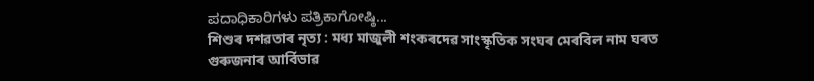ಪದಾಧಿಕಾರಿಗಳು ಪತ್ರಿಕಾಗೋಷ್ಠಿ...
শিশুৰ দশৱতাৰ নৃত্য : মধ্য মাজুলী শংকৰদেৱ সাংস্কৃতিক সংঘৰ মেৰবিল নাম ঘৰত গুৰুজনাৰ আৰ্বিভাৱ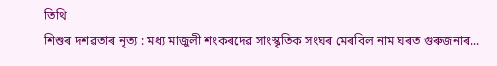তিথি
শিশুৰ দশৱতাৰ নৃত্য : মধ্য মাজুলী শংকৰদেৱ সাংস্কৃতিক সংঘৰ মেৰবিল নাম ঘৰত গুৰুজনাৰ...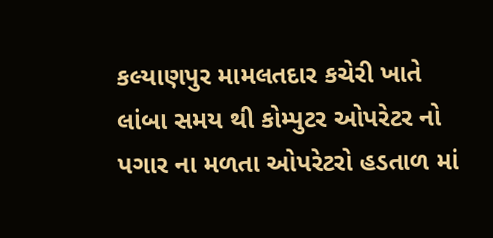કલ્યાણપુર મામલતદાર કચેરી ખાતે લાંબા સમય થી કોમ્પુટર ઓપરેટર નો પગાર ના મળતા ઓપરેટરો હડતાળ માં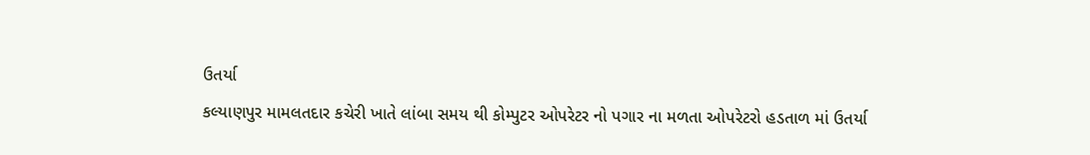ઉતર્યા
કલ્યાણપુર મામલતદાર કચેરી ખાતે લાંબા સમય થી કોમ્પુટર ઓપરેટર નો પગાર ના મળતા ઓપરેટરો હડતાળ માં ઉતર્યા